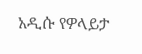አዲሱ የዎላይታ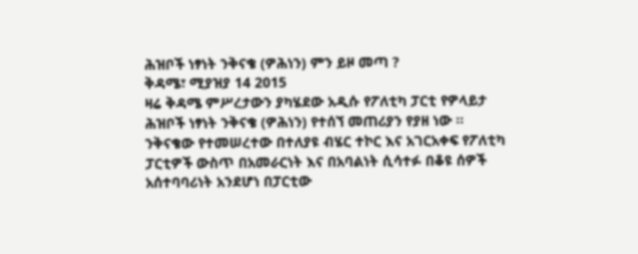ሕዝቦች ነፃነት ንቅናቄ (ዎሕነን) ምን ይዞ መጣ ?
ቅዳሜ፣ ሚያዝያ 14 2015
ዛሬ ቅዳሜ ምሥረታውን ያካሄደው አዲሱ የፖለቲካ ፓርቲ የዎላይታ ሕዝቦች ነፃነት ንቅናቄ (ዎሕነን) የተሰኘ መጠሪያን የያዘ ነው ፡፡ ንቅናቄው የተመሠረተው በተለያዩ ብሄር ተኮር እና አገርአቀፍ የፖለቲካ ፓርቲዎች ውስጥ በአመራርነት እና በአባልነት ሲሳተፉ በቆዩ ሰዎች አሰተባባሪነት አንደሆነ በፓርቲው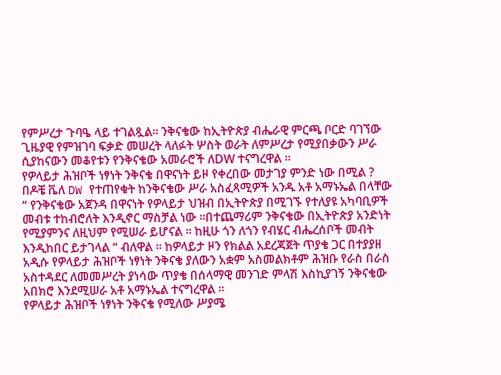የምሥረታ ጉባዔ ላይ ተገልጿል፡፡ ንቅናቄው ከኢትዮጵያ ብሔራዊ ምርጫ ቦርድ ባገኘው ጊዜያዊ የምዝገባ ፍቃድ መሠረት ላለፉት ሦስት ወራት ለምሥረታ የሚያበቃውን ሥራ ሲያከናውን መቆየቱን የንቅናቄው አመራሮች ለDW ተናግረዋል ፡፡
የዎላይታ ሕዝቦች ነፃነት ንቅናቄ በዋናነት ይዞ የቀረበው መታገያ ምንድ ነው በሚል ? በዶቼ ቬለ DW የተጠየቁት ከንቅናቄው ሥራ አስፈጻሚዎች አንዱ አቶ አማኑኤል በላቸው “ የንቅናቄው አጀንዳ በዋናነት የዎላይታ ህዝብ በኢትዮጵያ በሚገኙ የተለያዩ አካባቢዎች መብቱ ተከብሮለት እንዲኖር ማስቻል ነው ፡፡በተጨማሪም ንቅናቄው በኢትዮጵያ አንድነት የሚያምንና ለዚህም የሚሠራ ይሆናል ፡፡ ከዚሁ ጎን ለጎን የብሄር ብሔረሰቦች መብት እንዲከበር ይታገላል “ ብለዋል ፡፡ ከዎላይታ ዞን የክልል አደረጃጀት ጥያቄ ጋር በተያያዘ አዲሱ የዎላይታ ሕዝቦች ነፃነት ንቅናቄ ያለውን አቋም አስመልክቶም ሕዝቡ የራስ በራስ አስተዳደር ለመመሥረት ያነሳው ጥያቄ በሰላማዊ መንገድ ምላሽ እስኪያገኝ ንቅናቄው አበክሮ እንደሚሠራ አቶ አማኑኤል ተናግረዋል ፡፡
የዎላይታ ሕዝቦች ነፃነት ንቅናቄ የሚለው ሥያሜ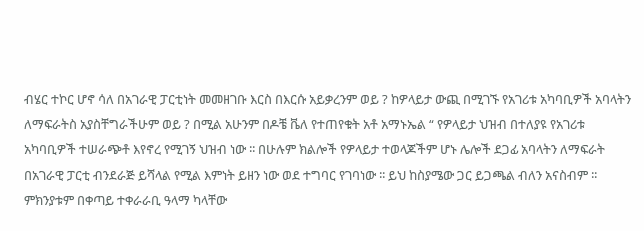ብሄር ተኮር ሆኖ ሳለ በአገራዊ ፓርቲነት መመዘገቡ እርስ በእርሱ አይቃረንም ወይ ? ከዎላይታ ውጪ በሚገኙ የአገሪቱ አካባቢዎች አባላትን ለማፍራትስ አያስቸግራችሁም ወይ ? በሚል አሁንም በዶቼ ቬለ የተጠየቁት አቶ አማኑኤል “ የዎላይታ ህዝብ በተለያዩ የአገሪቱ አካባቢዎች ተሠራጭቶ እየኖረ የሚገኝ ህዝብ ነው ፡፡ በሁሉም ክልሎች የዎላይታ ተወላጆችም ሆኑ ሌሎች ደጋፊ አባላትን ለማፍራት በአገራዊ ፓርቲ ብንደራጅ ይሻላል የሚል እምነት ይዘን ነው ወደ ተግባር የገባነው ፡፡ ይህ ከስያሜው ጋር ይጋጫል ብለን አናስብም ፡፡ ምክንያቱም በቀጣይ ተቀራራቢ ዓላማ ካላቸው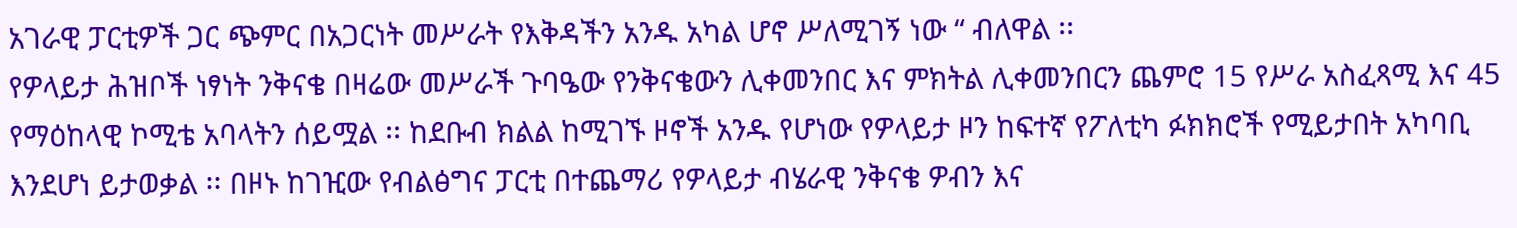አገራዊ ፓርቲዎች ጋር ጭምር በአጋርነት መሥራት የእቅዳችን አንዱ አካል ሆኖ ሥለሚገኝ ነው “ ብለዋል ፡፡
የዎላይታ ሕዝቦች ነፃነት ንቅናቄ በዛሬው መሥራች ጉባዔው የንቅናቄውን ሊቀመንበር እና ምክትል ሊቀመንበርን ጨምሮ 15 የሥራ አስፈጻሚ እና 45 የማዕከላዊ ኮሚቴ አባላትን ሰይሟል ፡፡ ከደቡብ ክልል ከሚገኙ ዞኖች አንዱ የሆነው የዎላይታ ዞን ከፍተኛ የፖለቲካ ፉክክሮች የሚይታበት አካባቢ እንደሆነ ይታወቃል ፡፡ በዞኑ ከገዢው የብልፅግና ፓርቲ በተጨማሪ የዎላይታ ብሄራዊ ንቅናቄ ዎብን እና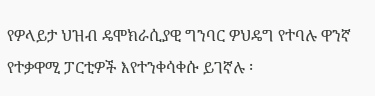የዎላይታ ህዝብ ዴሞክራሲያዊ ግንባር ዎህዴግ የተባሉ ዋንኛ የተቃዋሚ ፓርቲዎች እየተንቀሳቀሱ ይገኛሉ ፡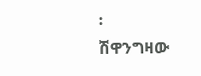፡
ሽዋንግዛው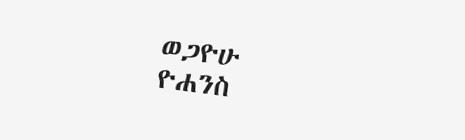ወጋዮሁ
ዮሐንስ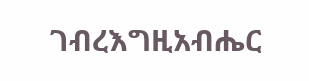ገብረእግዚአብሔር